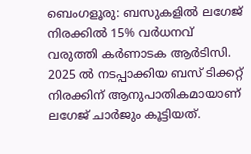ബെംഗളൂരു: ബസുകളിൽ ലഗേജ് നിരക്കിൽ 15% വർധനവ് വരുത്തി കർണാടക ആർടിസി. 2025 ൽ നടപ്പാക്കിയ ബസ് ടിക്കറ്റ് നിരക്കിന് ആനുപാതികമായാണ് ലഗേജ് ചാർജും കൂട്ടിയത്.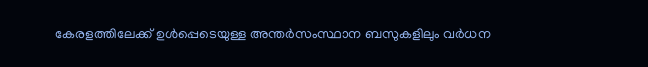കേരളത്തിലേക്ക് ഉൾപ്പെടെയുള്ള അന്തർസംസ്ഥാന ബസുകളിലും വർധന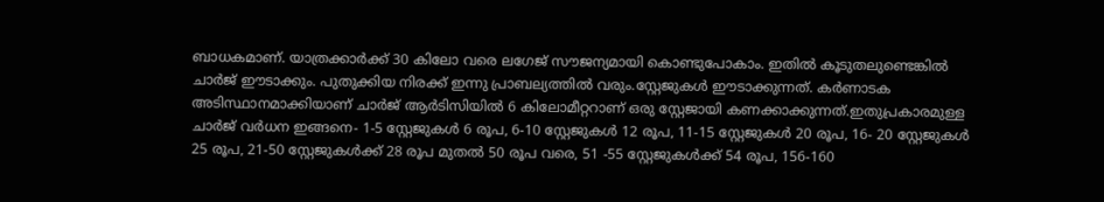ബാധകമാണ്. യാത്രക്കാർക്ക് 30 കിലോ വരെ ലഗേജ് സൗജന്യമായി കൊണ്ടുപോകാം. ഇതിൽ കൂടുതലുണ്ടെങ്കിൽ ചാർജ് ഈടാക്കും. പുതുക്കിയ നിരക്ക് ഇന്നു പ്രാബല്യത്തിൽ വരും.സ്റ്റേജുകൾ ഈടാക്കുന്നത്. കർണാടക അടിസ്ഥാനമാക്കിയാണ് ചാർജ് ആർടിസിയിൽ 6 കിലോമീറ്ററാണ് ഒരു സ്റ്റേജായി കണക്കാക്കുന്നത്.ഇതുപ്രകാരമുള്ള ചാർജ് വർധന ഇങ്ങനെ- 1-5 സ്റ്റേജുകൾ 6 രൂപ, 6-10 സ്റ്റേജുകൾ 12 രൂപ, 11-15 സ്റ്റേജുകൾ 20 രൂപ, 16- 20 സ്റ്റേജുകൾ 25 രൂപ, 21-50 സ്റ്റേജുകൾക്ക് 28 രൂപ മുതൽ 50 രൂപ വരെ, 51 -55 സ്റ്റേജുകൾക്ക് 54 രൂപ, 156-160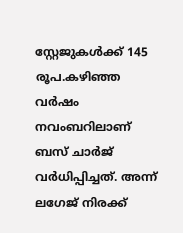സ്റ്റേജുകൾക്ക് 145 രൂപ.കഴിഞ്ഞ വർഷം നവംബറിലാണ് ബസ് ചാർജ് വർധിപ്പിച്ചത്. അന്ന് ലഗേജ് നിരക്ക്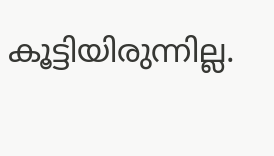കൂട്ടിയിരുന്നില്ല.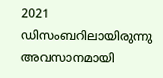2021 ഡിസംബറിലായിരുന്നു അവസാനമായി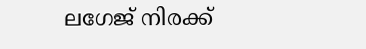ലഗേജ് നിരക്ക്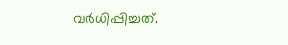വർധിപ്പിച്ചത്.